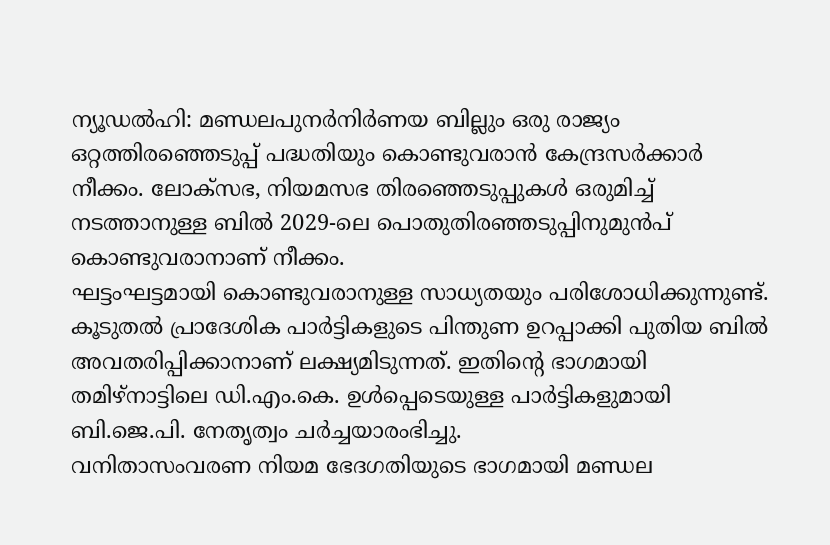ന്യൂഡൽഹി: മണ്ഡലപുനർനിർണയ ബില്ലും ഒരു രാജ്യം ഒറ്റത്തിരഞ്ഞെടുപ്പ് പദ്ധതിയും കൊണ്ടുവരാൻ കേന്ദ്രസർക്കാർ നീക്കം. ലോക്സഭ, നിയമസഭ തിരഞ്ഞെടുപ്പുകൾ ഒരുമിച്ച് നടത്താനുള്ള ബിൽ 2029-ലെ പൊതുതിരഞ്ഞടുപ്പിനുമുൻപ് കൊണ്ടുവരാനാണ് നീക്കം.
ഘട്ടംഘട്ടമായി കൊണ്ടുവരാനുള്ള സാധ്യതയും പരിശോധിക്കുന്നുണ്ട്. കൂടുതൽ പ്രാദേശിക പാർട്ടികളുടെ പിന്തുണ ഉറപ്പാക്കി പുതിയ ബിൽ അവതരിപ്പിക്കാനാണ് ലക്ഷ്യമിടുന്നത്. ഇതിന്റെ ഭാഗമായി തമിഴ്നാട്ടിലെ ഡി.എം.കെ. ഉൾപ്പെടെയുള്ള പാർട്ടികളുമായി ബി.ജെ.പി. നേതൃത്വം ചർച്ചയാരംഭിച്ചു.
വനിതാസംവരണ നിയമ ഭേദഗതിയുടെ ഭാഗമായി മണ്ഡല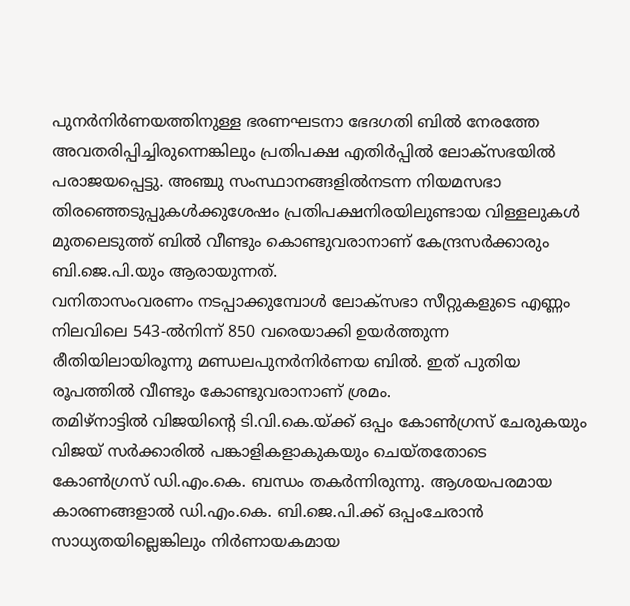പുനർനിർണയത്തിനുള്ള ഭരണഘടനാ ഭേദഗതി ബിൽ നേരത്തേ അവതരിപ്പിച്ചിരുന്നെങ്കിലും പ്രതിപക്ഷ എതിർപ്പിൽ ലോക്സഭയിൽ പരാജയപ്പെട്ടു. അഞ്ചു സംസ്ഥാനങ്ങളിൽനടന്ന നിയമസഭാ തിരഞ്ഞെടുപ്പുകൾക്കുശേഷം പ്രതിപക്ഷനിരയിലുണ്ടായ വിള്ളലുകൾ മുതലെടുത്ത് ബിൽ വീണ്ടും കൊണ്ടുവരാനാണ് കേന്ദ്രസർക്കാരും ബി.ജെ.പി.യും ആരായുന്നത്.
വനിതാസംവരണം നടപ്പാക്കുമ്പോൾ ലോക്സഭാ സീറ്റുകളുടെ എണ്ണം നിലവിലെ 543-ൽനിന്ന് 850 വരെയാക്കി ഉയർത്തുന്ന രീതിയിലായിരൂന്നു മണ്ഡലപുനർനിർണയ ബിൽ. ഇത് പുതിയ രൂപത്തിൽ വീണ്ടും കോണ്ടുവരാനാണ് ശ്രമം.
തമിഴ്നാട്ടിൽ വിജയിന്റെ ടി.വി.കെ.യ്ക്ക് ഒപ്പം കോൺഗ്രസ് ചേരുകയും വിജയ് സർക്കാരിൽ പങ്കാളികളാകുകയും ചെയ്തതോടെ കോൺഗ്രസ് ഡി.എം.കെ. ബന്ധം തകർന്നിരുന്നു. ആശയപരമായ കാരണങ്ങളാൽ ഡി.എം.കെ. ബി.ജെ.പി.ക്ക് ഒപ്പംചേരാൻ സാധ്യതയില്ലെങ്കിലും നിർണായകമായ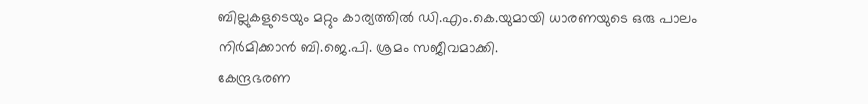ബില്ലുകളുടെയും മറ്റും കാര്യത്തിൽ ഡി.എം.കെ.യുമായി ധാരണയുടെ ഒരു പാലം നിർമിക്കാൻ ബി.ജെ.പി. ശ്രമം സജീവമാക്കി.
കേന്ദ്രഭരണ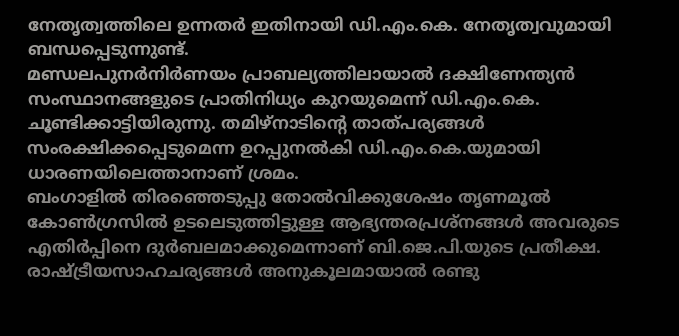നേതൃത്വത്തിലെ ഉന്നതർ ഇതിനായി ഡി.എം.കെ. നേതൃത്വവുമായി ബന്ധപ്പെടുന്നുണ്ട്.
മണ്ഡലപുനർനിർണയം പ്രാബല്യത്തിലായാൽ ദക്ഷിണേന്ത്യൻ സംസ്ഥാനങ്ങളുടെ പ്രാതിനിധ്യം കുറയുമെന്ന് ഡി.എം.കെ. ചൂണ്ടിക്കാട്ടിയിരുന്നു. തമിഴ്നാടിന്റെ താത്പര്യങ്ങൾ സംരക്ഷിക്കപ്പെടുമെന്ന ഉറപ്പുനൽകി ഡി.എം.കെ.യുമായി ധാരണയിലെത്താനാണ് ശ്രമം.
ബംഗാളിൽ തിരഞ്ഞെടുപ്പു തോൽവിക്കുശേഷം തൃണമൂൽ കോൺഗ്രസിൽ ഉടലെടുത്തിട്ടുള്ള ആഭ്യന്തരപ്രശ്നങ്ങൾ അവരുടെ എതിർപ്പിനെ ദുർബലമാക്കുമെന്നാണ് ബി.ജെ.പി.യുടെ പ്രതീക്ഷ. രാഷ്ട്രീയസാഹചര്യങ്ങൾ അനുകൂലമായാൽ രണ്ടു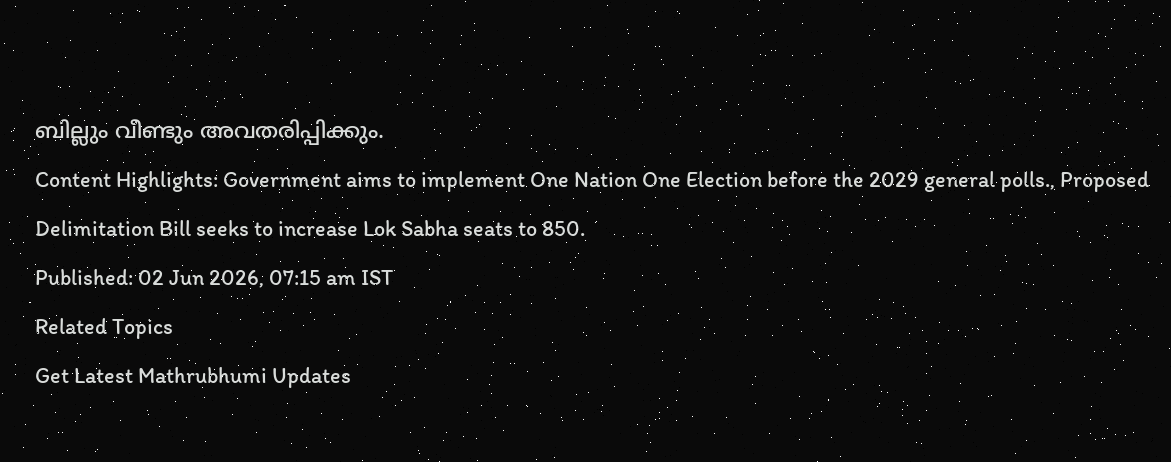ബില്ലും വീണ്ടും അവതരിപ്പിക്കും.
Content Highlights: Government aims to implement One Nation One Election before the 2029 general polls., Proposed Delimitation Bill seeks to increase Lok Sabha seats to 850.
Published: 02 Jun 2026, 07:15 am IST
Related Topics
Get Latest Mathrubhumi Updates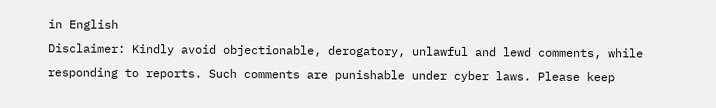in English
Disclaimer: Kindly avoid objectionable, derogatory, unlawful and lewd comments, while responding to reports. Such comments are punishable under cyber laws. Please keep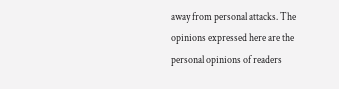away from personal attacks. The opinions expressed here are the personal opinions of readers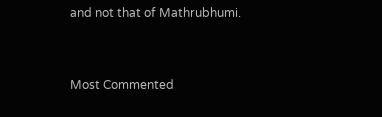and not that of Mathrubhumi.


Most Commented